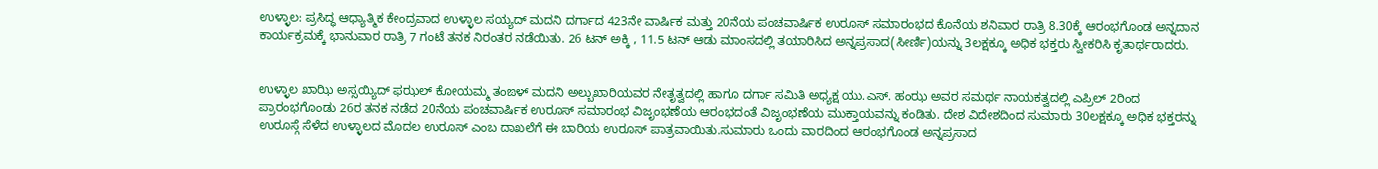ಉಳ್ಳಾಲ: ಪ್ರಸಿದ್ಧ ಆಧ್ಯಾತ್ಮಿಕ ಕೇಂದ್ರವಾದ ಉಳ್ಳಾಲ ಸಯ್ಯದ್ ಮದನಿ ದರ್ಗಾದ 423ನೇ ವಾರ್ಷಿಕ ಮತ್ತು 20ನೆಯ ಪಂಚವಾರ್ಷಿಕ ಉರೂಸ್ ಸಮಾರಂಭದ ಕೊನೆಯ ಶನಿವಾರ ರಾತ್ರಿ 8.30ಕ್ಕೆ ಆರಂಭಗೊಂಡ ಅನ್ನದಾನ ಕಾರ್ಯಕ್ರಮಕ್ಕೆ ಭಾನುವಾರ ರಾತ್ರಿ 7 ಗಂಟೆ ತನಕ ನಿರಂತರ ನಡೆಯಿತು. 26 ಟನ್ ಅಕ್ಕಿ , 11.5 ಟನ್ ಆಡು ಮಾಂಸದಲ್ಲಿ ತಯಾರಿಸಿದ ಅನ್ನಪ್ರಸಾದ(ಸೀರ್ಣಿ)ಯನ್ನು 3ಲಕ್ಷಕ್ಕೂ ಅಧಿಕ ಭಕ್ತರು ಸ್ವೀಕರಿಸಿ ಕೃತಾರ್ಥರಾದರು.


ಉಳ್ಳಾಲ ಖಾಝಿ ಅಸ್ಸಯ್ಯಿದ್ ಫಝಲ್ ಕೋಯಮ್ಮ ತಂಙಳ್ ಮದನಿ ಅಲ್ಬುಖಾರಿಯವರ ನೇತೃತ್ವದಲ್ಲಿ ಹಾಗೂ ದರ್ಗಾ ಸಮಿತಿ ಅಧ್ಯಕ್ಷ ಯು.ಎಸ್. ಹಂಝ ಅವರ ಸಮರ್ಥ ನಾಯಕತ್ವದಲ್ಲಿ ಎಪ್ರಿಲ್ 2ರಿಂದ ಪ್ರಾರಂಭಗೊಂಡು 26ರ ತನಕ ನಡೆದ 20ನೆಯ ಪಂಚವಾರ್ಷಿಕ ಉರೂಸ್ ಸಮಾರಂಭ ವಿಜೃಂಭಣೆಯ ಆರಂಭದಂತೆ ವಿಜೃಂಭಣೆಯ ಮುಕ್ತಾಯವನ್ನು ಕಂಡಿತು. ದೇಶ ವಿದೇಶದಿಂದ ಸುಮಾರು 30ಲಕ್ಷಕ್ಕೂ ಅಧಿಕ ಭಕ್ತರನ್ನು ಉರೂಸ್ಗೆ ಸೆಳೆದ ಉಳ್ಳಾಲದ ಮೊದಲ ಉರೂಸ್ ಎಂಬ ದಾಖಲೆಗೆ ಈ ಬಾರಿಯ ಉರೂಸ್ ಪಾತ್ರವಾಯಿತು.ಸುಮಾರು ಒಂದು ವಾರದಿಂದ ಆರಂಭಗೊಂಡ ಅನ್ನಪ್ರಸಾದ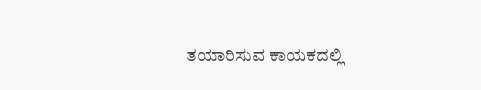ತಯಾರಿಸುವ ಕಾಯಕದಲ್ಲಿ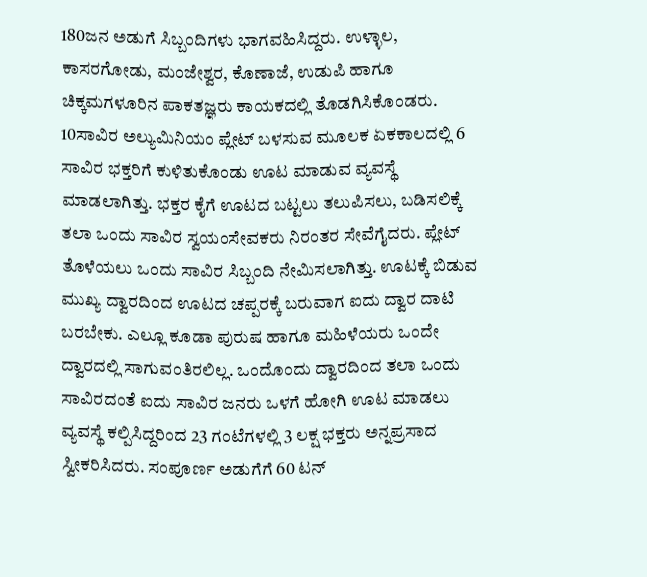180ಜನ ಅಡುಗೆ ಸಿಬ್ಬಂದಿಗಳು ಭಾಗವಹಿಸಿದ್ದರು. ಉಳ್ಳಾಲ, ಕಾಸರಗೋಡು, ಮಂಜೇಶ್ವರ, ಕೊಣಾಜೆ, ಉಡುಪಿ ಹಾಗೂ ಚಿಕ್ಕಮಗಳೂರಿನ ಪಾಕತಜ್ಞರು ಕಾಯಕದಲ್ಲಿ ತೊಡಗಿಸಿಕೊಂಡರು. 10ಸಾವಿರ ಅಲ್ಯುಮಿನಿಯಂ ಪ್ಲೇಟ್ ಬಳಸುವ ಮೂಲಕ ಏಕಕಾಲದಲ್ಲಿ 6 ಸಾವಿರ ಭಕ್ತರಿಗೆ ಕುಳಿತುಕೊಂಡು ಊಟ ಮಾಡುವ ವ್ಯವಸ್ಥೆ ಮಾಡಲಾಗಿತ್ತು. ಭಕ್ತರ ಕೈಗೆ ಊಟದ ಬಟ್ಟಲು ತಲುಪಿಸಲು, ಬಡಿಸಲಿಕ್ಕೆ ತಲಾ ಒಂದು ಸಾವಿರ ಸ್ವಯಂಸೇವಕರು ನಿರಂತರ ಸೇವೆಗೈದರು. ಪ್ಲೇಟ್ ತೊಳೆಯಲು ಒಂದು ಸಾವಿರ ಸಿಬ್ಬಂದಿ ನೇಮಿಸಲಾಗಿತ್ತು. ಊಟಕ್ಕೆ ಬಿಡುವ ಮುಖ್ಯ ದ್ವಾರದಿಂದ ಊಟದ ಚಪ್ಪರಕ್ಕೆ ಬರುವಾಗ ಐದು ದ್ವಾರ ದಾಟಿ ಬರಬೇಕು. ಎಲ್ಲೂ ಕೂಡಾ ಪುರುಷ ಹಾಗೂ ಮಹಿಳೆಯರು ಒಂದೇ ದ್ವಾರದಲ್ಲಿ ಸಾಗುವಂತಿರಲಿಲ್ಲ. ಒಂದೊಂದು ದ್ವಾರದಿಂದ ತಲಾ ಒಂದು ಸಾವಿರದಂತೆ ಐದು ಸಾವಿರ ಜನರು ಒಳಗೆ ಹೋಗಿ ಊಟ ಮಾಡಲು ವ್ಯವಸ್ಥೆ ಕಲ್ಪಿಸಿದ್ದರಿಂದ 23 ಗಂಟೆಗಳಲ್ಲಿ 3 ಲಕ್ಷ ಭಕ್ತರು ಅನ್ನಪ್ರಸಾದ ಸ್ವೀಕರಿಸಿದರು. ಸಂಪೂರ್ಣ ಅಡುಗೆಗೆ 60 ಟನ್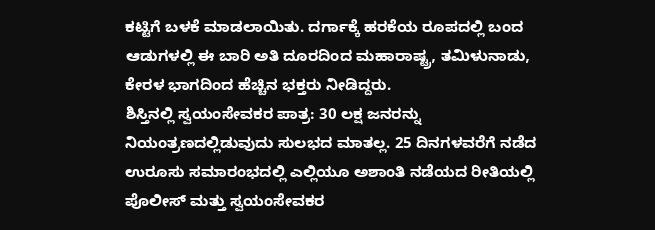ಕಟ್ಟಿಗೆ ಬಳಕೆ ಮಾಡಲಾಯಿತು. ದರ್ಗಾಕ್ಕೆ ಹರಕೆಯ ರೂಪದಲ್ಲಿ ಬಂದ ಆಡುಗಳಲ್ಲಿ ಈ ಬಾರಿ ಅತಿ ದೂರದಿಂದ ಮಹಾರಾಷ್ಟ್ರ, ತಮಿಳುನಾಡು, ಕೇರಳ ಭಾಗದಿಂದ ಹೆಚ್ಚಿನ ಭಕ್ತರು ನೀಡಿದ್ದರು.
ಶಿಸ್ತಿನಲ್ಲಿ ಸ್ವಯಂಸೇವಕರ ಪಾತ್ರ: 30 ಲಕ್ಷ ಜನರನ್ನು ನಿಯಂತ್ರಣದಲ್ಲಿಡುವುದು ಸುಲಭದ ಮಾತಲ್ಲ. 25 ದಿನಗಳವರೆಗೆ ನಡೆದ ಉರೂಸು ಸಮಾರಂಭದಲ್ಲಿ ಎಲ್ಲಿಯೂ ಅಶಾಂತಿ ನಡೆಯದ ರೀತಿಯಲ್ಲಿ ಪೊಲೀಸ್ ಮತ್ತು ಸ್ವಯಂಸೇವಕರ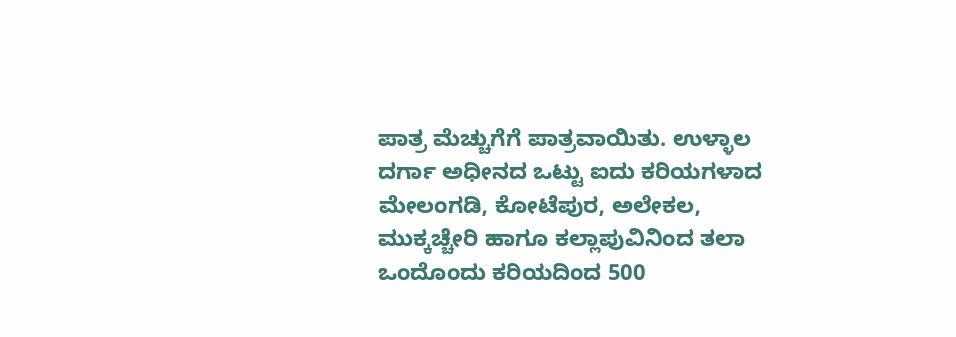ಪಾತ್ರ ಮೆಚ್ಚುಗೆಗೆ ಪಾತ್ರವಾಯಿತು. ಉಳ್ಳಾಲ ದರ್ಗಾ ಅಧೀನದ ಒಟ್ಟು ಐದು ಕರಿಯಗಳಾದ ಮೇಲಂಗಡಿ, ಕೋಟೆಪುರ, ಅಲೇಕಲ, ಮುಕ್ಕಚ್ಚೇರಿ ಹಾಗೂ ಕಲ್ಲಾಪುವಿನಿಂದ ತಲಾ ಒಂದೊಂದು ಕರಿಯದಿಂದ 500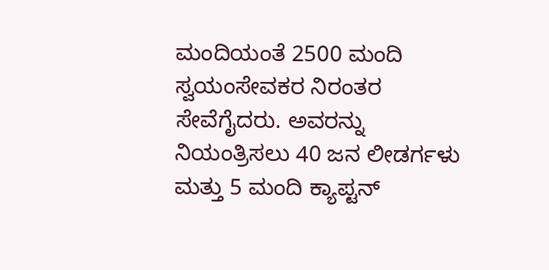ಮಂದಿಯಂತೆ 2500 ಮಂದಿ ಸ್ವಯಂಸೇವಕರ ನಿರಂತರ ಸೇವೆಗೈದರು. ಅವರನ್ನು ನಿಯಂತ್ರಿಸಲು 40 ಜನ ಲೀಡರ್ಗಳು ಮತ್ತು 5 ಮಂದಿ ಕ್ಯಾಪ್ಟನ್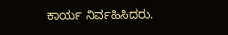ಕಾರ್ಯ ನಿರ್ವಹಿಸಿದರು.